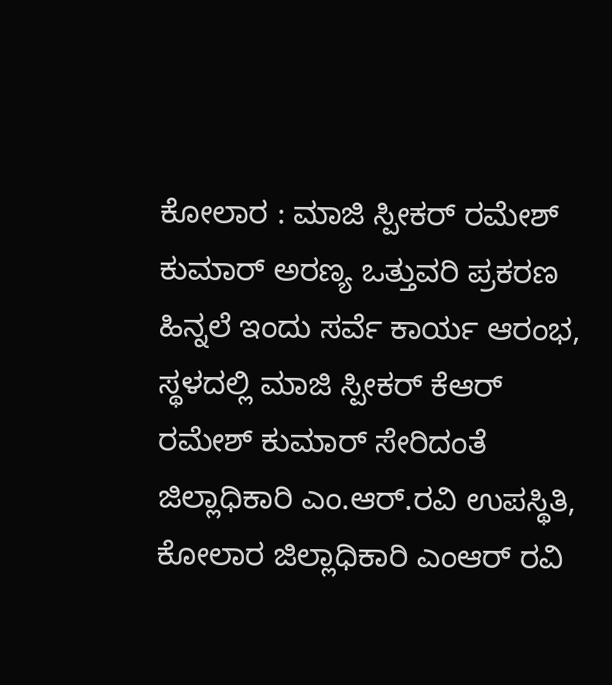ಕೋಲಾರ : ಮಾಜಿ ಸ್ಪೀಕರ್ ರಮೇಶ್ ಕುಮಾರ್ ಅರಣ್ಯ ಒತ್ತುವರಿ ಪ್ರಕರಣ ಹಿನ್ನಲೆ ಇಂದು ಸರ್ವೆ ಕಾರ್ಯ ಆರಂಭ,
ಸ್ಥಳದಲ್ಲಿ ಮಾಜಿ ಸ್ಪೀಕರ್ ಕೆಆರ್ ರಮೇಶ್ ಕುಮಾರ್ ಸೇರಿದಂತೆ ಜಿಲ್ಲಾಧಿಕಾರಿ ಎಂ.ಆರ್.ರವಿ ಉಪಸ್ಥಿತಿ, ಕೋಲಾರ ಜಿಲ್ಲಾಧಿಕಾರಿ ಎಂಆರ್ ರವಿ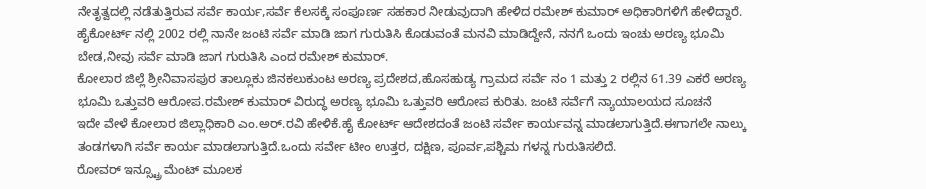ನೇತೃತ್ವದಲ್ಲಿ ನಡೆತುತ್ತಿರುವ ಸರ್ವೆ ಕಾರ್ಯ,ಸರ್ವೆ ಕೆಲಸಕ್ಕೆ ಸಂಪೂರ್ಣ ಸಹಕಾರ ನೀಡುವುದಾಗಿ ಹೇಳಿದ ರಮೇಶ್ ಕುಮಾರ್ ಅಧಿಕಾರಿಗಳಿಗೆ ಹೇಳಿದ್ದಾರೆ.
ಹೈಕೋರ್ಟ್ ನಲ್ಲಿ 2002 ರಲ್ಲಿ ನಾನೇ ಜಂಟಿ ಸರ್ವೆ ಮಾಡಿ ಜಾಗ ಗುರುತಿಸಿ ಕೊಡುವಂತೆ ಮನವಿ ಮಾಡಿದ್ದೇನೆ, ನನಗೆ ಒಂದು ಇಂಚು ಅರಣ್ಯ ಭೂಮಿ ಬೇಡ,ನೀವು ಸರ್ವೆ ಮಾಡಿ ಜಾಗ ಗುರುತಿಸಿ ಎಂದ ರಮೇಶ್ ಕುಮಾರ್.
ಕೋಲಾರ ಜಿಲ್ಲೆ ಶ್ರೀನಿವಾಸಪುರ ತಾಲ್ಲೂಕು ಜಿನಕಲುಕುಂಟ ಅರಣ್ಯ ಪ್ರದೇಶದ,ಹೊಸಹುಡ್ಯ ಗ್ರಾಮದ ಸರ್ವೆ ನಂ 1 ಮತ್ತು 2 ರಲ್ಲಿನ 61.39 ಎಕರೆ ಅರಣ್ಯ ಭೂಮಿ ಒತ್ತುವರಿ ಆರೋಪ.ರಮೇಶ್ ಕುಮಾರ್ ವಿರುದ್ಧ ಅರಣ್ಯ ಭೂಮಿ ಒತ್ತುವರಿ ಆರೋಪ ಕುರಿತು. ಜಂಟಿ ಸರ್ವೆಗೆ ನ್ಯಾಯಾಲಯದ ಸೂಚನೆ
ಇದೇ ವೇಳೆ ಕೋಲಾರ ಜಿಲ್ಲಾಧಿಕಾರಿ ಎಂ.ಅರ್.ರವಿ ಹೇಳಿಕೆ.ಹೈ ಕೋರ್ಟ್ ಆದೇಶದಂತೆ ಜಂಟಿ ಸರ್ವೇ ಕಾರ್ಯವನ್ನ ಮಾಡಲಾಗುತ್ತಿದೆ.ಈಗಾಗಲೇ ನಾಲ್ಕು ತಂಡಗಳಾಗಿ ಸರ್ವೆ ಕಾರ್ಯ ಮಾಡಲಾಗುತ್ತಿದೆ.ಒಂದು ಸರ್ವೇ ಟೀಂ ಉತ್ತರ, ದಕ್ಷಿಣ, ಪೂರ್ವ,ಪಶ್ಚಿಮ ಗಳನ್ನ ಗುರುತಿಸಲಿದೆ.
ರೋವರ್ ಇನ್ಸ್ಟ್ರೂ ಮೆಂಟ್ ಮೂಲಕ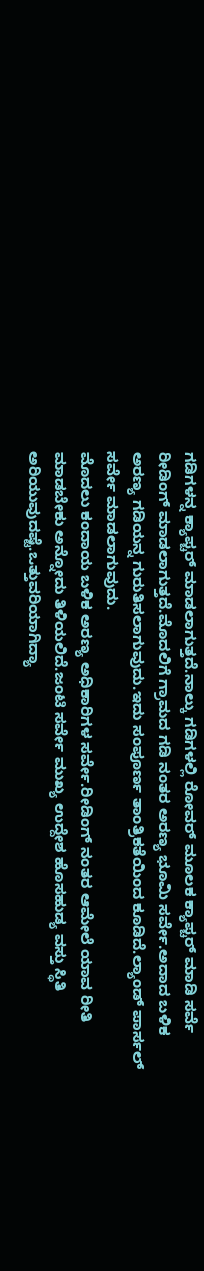ಗಡಿಗಳನ್ನ ಕ್ಯಾಪ್ಚರ್ ಮಾಡಲಾಗುತ್ತದೆ.ನಾಲ್ಕು ಗಡಿಗಳಲ್ಲಿ ರೋವರ್ ಮೂಲಕ ಕ್ಯಾಪ್ಚರ್ ಮಾಡಿ ಸರ್ವೆ ರೀಡಿಂಗ್ ಮಾಡಲಾಗುತ್ತದೆ.ಮೊದಲಿಗೆ ಗ್ರಾಮದ ಗಡಿ ನಂತರ ಅರಣ್ಯ ಭೂಮಿ ಸರ್ವೇ.ಅದಾದ ಬಳಿಕ ಅರಣ್ಯ ಗಡಿಯನ್ನ ಗುರುತಿಸಲಾಗುವುದು.ಇದು ಸಂಪೂರ್ಣ ತಾಂತ್ರಿಕತೆಯಿಂದ ಕೂಡಿದೆ.ಲ್ಯಾಂಡ್ ಪಾರ್ಸಲ್ ಸರ್ವೇ ಮಾಡಲಾಗುವುದು.
ಮೊದಲು ಕಂದಾಯ ಬಳಿಕ ಅರಣ್ಯ ಅಧಿಕಾರಿಗಳ ಸರ್ವೇ.ರೀಡಿಂಗ್ ನಂತರ ಆಮೇಲೆ ಯಾವ ರೀತಿ ಮಾಡಬೇಕು ಅನ್ನೋದು ತಿಳಿಯಲಿದೆ.ಜಂಟಿ ಸರ್ವೇ ಮುಖ್ಯ ಉದ್ದೇಶ ಹೊಸಹುಡ್ಯ ವಸ್ತು ಸ್ಥಿತಿ ಅರಿಯುವುದಷ್ಟೆ.ಒತ್ತುವರಿಯಾಗಿದ್ಯಾ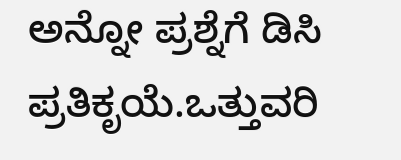ಅನ್ನೋ ಪ್ರಶ್ನೆಗೆ ಡಿಸಿ ಪ್ರತಿಕೃಯೆ.ಒತ್ತುವರಿ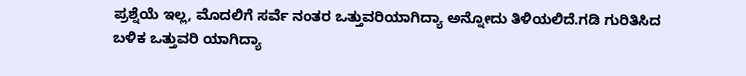ಪ್ರಶ್ನೆಯೆ ಇಲ್ಲ, ಮೊದಲಿಗೆ ಸರ್ವೆ ನಂತರ ಒತ್ತುವರಿಯಾಗಿದ್ಯಾ ಅನ್ನೋದು ತಿಳಿಯಲಿದೆ.ಗಡಿ ಗುರಿತಿಸಿದ ಬಳಿಕ ಒತ್ತುವರಿ ಯಾಗಿದ್ಯಾ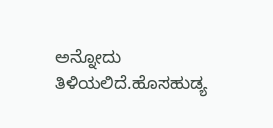ಅನ್ನೋದು ತಿಳಿಯಲಿದೆ.ಹೊಸಹುಡ್ಯ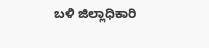ಬಳಿ ಜಿಲ್ಲಾಧಿಕಾರಿ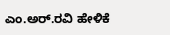ಎಂ.ಅರ್.ರವಿ ಹೇಳಿಕೆ